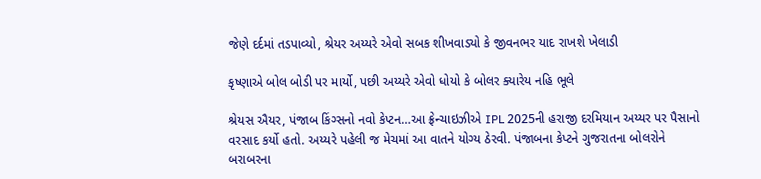જેણે દર્દમાં તડપાવ્યો, શ્રેયર અય્યરે એવો સબક શીખવાડ્યો કે જીવનભર યાદ રાખશે ખેલાડી

કૃષ્ણાએ બોલ બોડી પર માર્યો, પછી અય્યરે એવો ધોયો કે બોલર ક્યારેય નહિ ભૂલે

શ્રેયસ ઐયર, પંજાબ કિંગ્સનો નવો કેપ્ટન…આ ફ્રેન્ચાઇઝીએ IPL 2025ની હરાજી દરમિયાન અય્યર પર પૈસાનો વરસાદ કર્યો હતો. અય્યરે પહેલી જ મેચમાં આ વાતને યોગ્ય ઠેરવી. પંજાબના કેપ્ટને ગુજરાતના બોલરોને બરાબરના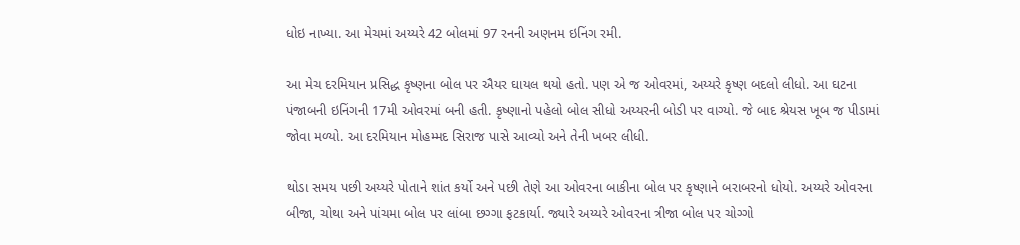ધોઇ નાખ્યા. આ મેચમાં અય્યરે 42 બોલમાં 97 રનની અણનમ ઇનિંગ રમી.

આ મેચ દરમિયાન પ્રસિદ્ધ કૃષ્ણના બોલ પર ઐયર ઘાયલ થયો હતો. પણ એ જ ઓવરમાં, અય્યરે કૃષ્ણ બદલો લીધો. આ ઘટના પંજાબની ઇનિંગની 17મી ઓવરમાં બની હતી. કૃષ્ણાનો પહેલો બોલ સીધો અય્યરની બોડી પર વાગ્યો. જે બાદ શ્રેયસ ખૂબ જ પીડામાં જોવા મળ્યો. આ દરમિયાન મોહમ્મદ સિરાજ પાસે આવ્યો અને તેની ખબર લીધી.

થોડા સમય પછી અય્યરે પોતાને શાંત કર્યો અને પછી તેણે આ ઓવરના બાકીના બોલ પર કૃષ્ણાને બરાબરનો ધોયો. અય્યરે ઓવરના બીજા, ચોથા અને પાંચમા બોલ પર લાંબા છગ્ગા ફટકાર્યા. જ્યારે અય્યરે ઓવરના ત્રીજા બોલ પર ચોગ્ગો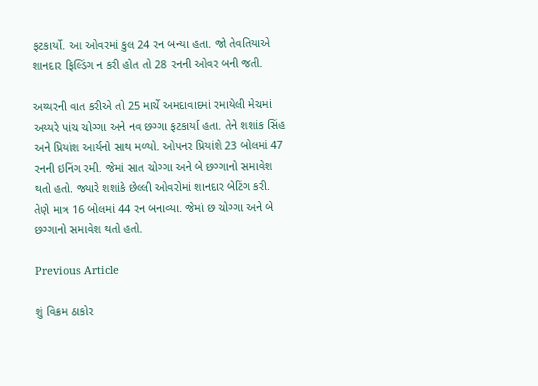ફટકાર્યો. આ ઓવરમાં કુલ 24 રન બન્યા હતા. જો તેવતિયાએ શાનદાર ફિલ્ડિંગ ન કરી હોત તો 28 રનની ઓવર બની જતી.

અય્યરની વાત કરીએ તો 25 માર્ચે અમદાવાદમાં રમાયેલી મેચમાં અય્યરે પાંચ ચોગ્ગા અને નવ છગ્ગા ફટકાર્યા હતા. તેને શશાંક સિંહ અને પ્રિયાંશ આર્યનો સાથ મળ્યો. ઓપનર પ્રિયાંશે 23 બોલમાં 47 રનની ઇનિંગ રમી. જેમાં સાત ચોગ્ગા અને બે છગ્ગાનો સમાવેશ થતો હતો. જ્યારે શશાંકે છેલ્લી ઓવરોમાં શાનદાર બેટિંગ કરી. તેણે માત્ર 16 બોલમાં 44 રન બનાવ્યા. જેમાં છ ચોગ્ગા અને બે છગ્ગાનો સમાવેશ થતો હતો.

Previous Article

શું વિક્રમ ઠાકોર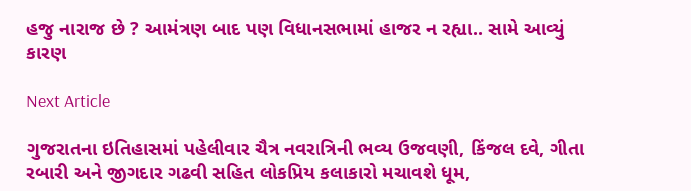હજુ નારાજ છે ? આમંત્રણ બાદ પણ વિધાનસભામાં હાજર ન રહ્યા.. સામે આવ્યું કારણ

Next Article

ગુજરાતના ઇતિહાસમાં પહેલીવાર ચૈત્ર નવરાત્રિની ભવ્ય ઉજવણી, કિંજલ દવે, ગીતા રબારી અને જીગદાર ગઢવી સહિત લોકપ્રિય કલાકારો મચાવશે ધૂમ,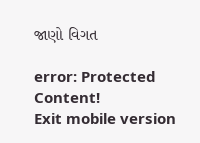જાણો વિગત

error: Protected Content!
Exit mobile version